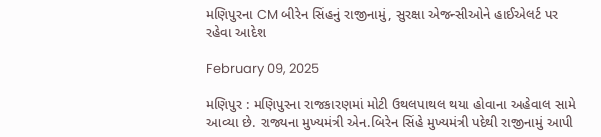મણિપુરના CM બીરેન સિંહનું રાજીનામું, સુરક્ષા એજન્સીઓને હાઈએલર્ટ પર રહેવા આદેશ

February 09, 2025

મણિપુર : મણિપુરના રાજકારણમાં મોટી ઉથલપાથલ થયા હોવાના અહેવાલ સામે આવ્યા છે. રાજ્યના મુખ્યમંત્રી એન.બિરેન સિંહે મુખ્યમંત્રી પદેથી રાજીનામું આપી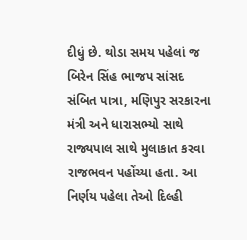દીધું છે. થોડા સમય પહેલાં જ બિરેન સિંહ ભાજપ સાંસદ સંબિત પાત્રા, મણિપુર સરકારના મંત્રી અને ધારાસભ્યો સાથે રાજ્યપાલ સાથે મુલાકાત કરવા રાજભવન પહોંચ્યા હતા. આ નિર્ણય પહેલા તેઓ દિલ્હી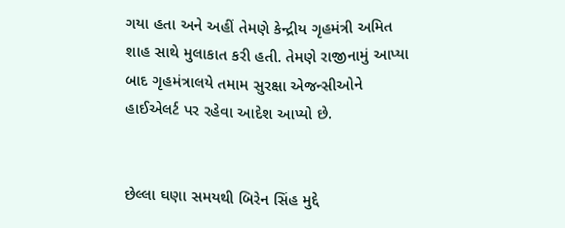ગયા હતા અને અહીં તેમણે કેન્દ્રીય ગૃહમંત્રી અમિત શાહ સાથે મુલાકાત કરી હતી. તેમણે રાજીનામું આપ્યા બાદ ગૃહમંત્રાલયે તમામ સુરક્ષા એજન્સીઓને હાઈએલર્ટ પર રહેવા આદેશ આપ્યો છે.


છેલ્લા ઘણા સમયથી બિરેન સિંહ મુદ્દે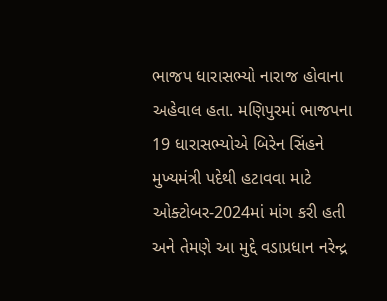ભાજપ ધારાસભ્યો નારાજ હોવાના અહેવાલ હતા. મણિપુરમાં ભાજપના 19 ધારાસભ્યોએ બિરેન સિંહને મુખ્યમંત્રી પદેથી હટાવવા માટે ઓક્ટોબર-2024માં માંગ કરી હતી અને તેમણે આ મુદ્દે વડાપ્રધાન નરેન્દ્ર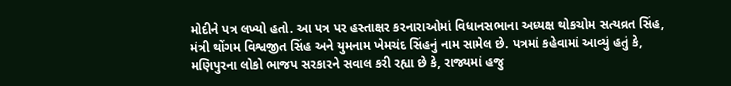મોદીને પત્ર લખ્યો હતો. આ પત્ર પર હસ્તાક્ષર કરનારાઓમાં વિધાનસભાના અધ્યક્ષ થોકચોમ સત્યવ્રત સિંહ, મંત્રી થોંગમ વિશ્વજીત સિંહ અને યુમનામ ખેમચંદ સિંહનું નામ સામેલ છે. પત્રમાં કહેવામાં આવ્યું હતું કે, મણિપુરના લોકો ભાજપ સરકારને સવાલ કરી રહ્યા છે કે, રાજ્યમાં હજુ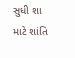સુધી શા માટે શાંતિ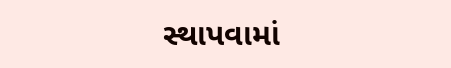સ્થાપવામાં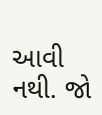આવી નથી. જો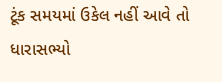ટૂંક સમયમાં ઉકેલ નહીં આવે તો ધારાસભ્યો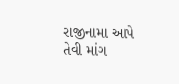રાજીનામા આપે તેવી માંગ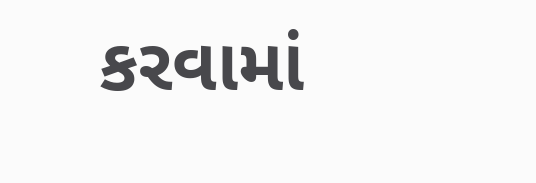કરવામાં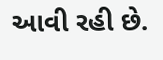આવી રહી છે.